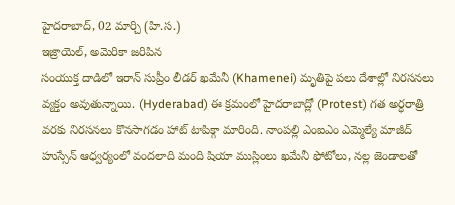హైదరాబాద్, 02 మార్చి (హి.స.)
ఇజ్రాయెల్, అమెరికా జరిపిన
సంయుక్త దాడిలో ఇరాన్ సుప్రీం లీడర్ ఖమేనీ (Khamenei) మృతిపై పలు దేశాల్లో నిరసనలు వ్యక్తం అవుతున్నాయి. (Hyderabad) ఈ క్రమంలో హైదరాబాద్లో (Protest) గత అర్ధరాత్రి వరకు నిరసనలు కొనసాగడం హాట్ టాపిక్గా మారింది. నాంపల్లి ఎంఐఎం ఎమ్మెల్యే మాజీద్ హుస్సేన్ ఆధ్వర్యంలో వందలాది మంది షియా ముస్లింలు ఖమేనీ ఫోటోలు, నల్ల జెండాలతో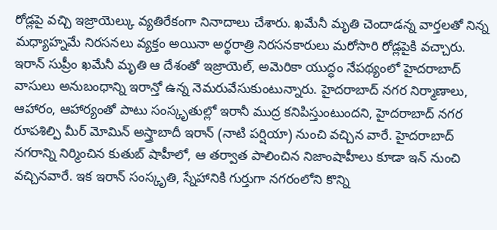రోడ్లపై వచ్చి ఇజ్రాయెల్కు వ్యతిరేకంగా నినాదాలు చేశారు. ఖమేనీ మృతి చెందాడన్న వార్తలతో నిన్న మధ్యాహ్నమే నిరసనలు వ్యక్తం అయినా అర్థరాత్రి నిరసనకారులు మరోసారి రోడ్లపైకి వచ్చారు.
ఇరాన్ సుప్రీం ఖమేనీ మృతి ఆ దేశంతో ఇజ్రాయెల్, అమెరికా యుద్ధం నేపథ్యంలో హైదరాబాద్ వాసులు అనుబంధాన్ని ఇరాన్తో ఉన్న నెమరువేసుకుంటున్నారు. హైదరాబాద్ నగర నిర్మాణాలు, ఆహారం, ఆహార్యంతో పాటు సంస్కృతుల్లో ఇరానీ ముద్ర కనిపిస్తుంటుందని, హైదరాబాద్ నగర రూపశిల్పి మీర్ మోమిన్ అస్త్రాబాదీ ఇరాన్ (నాటి పర్షియా) నుంచి వచ్చిన వారే. హైదరాబాద్ నగరాన్ని నిర్మించిన కుతుబ్ షాహీలో, ఆ తర్వాత పాలించిన నిజాంషాహీలు కూడా ఇన్ నుంచి వచ్చినవారే. ఇక ఇరాన్ సంస్కృతి, స్నేహానికి గుర్తుగా నగరంలోని కొన్ని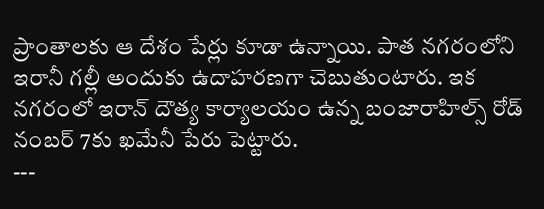ప్రాంతాలకు ఆ దేశం పేర్లు కూడా ఉన్నాయి. పాత నగరంలోని ఇరానీ గల్లీ అందుకు ఉదాహరణగా చెబుతుంటారు. ఇక నగరంలో ఇరాన్ దౌత్య కార్యాలయం ఉన్న బంజారాహిల్స్ రోడ్ నంబర్ 7కు ఖమేనీ పేరు పెట్టారు.
---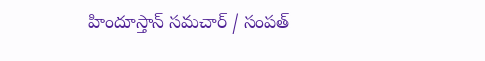హిందూస్తాన్ సమచార్ / సంపత్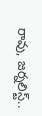రావు, జర్నలిస్ట్..